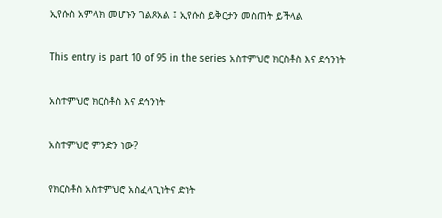ኢየሱስ አምላክ መሆኑን ገልጾአል ፤ ኢየሱስ ይቅርታን መስጠት ይችላል

This entry is part 10 of 95 in the series አስተምህሮ ክርስቶስ እና ደኅንነት

አስተምህሮ ክርስቶስ እና ደኅንነት

አስተምህሮ ምንድን ነው?

የክርስቶስ አስተምህሮ አስፈላጊነትና ድነት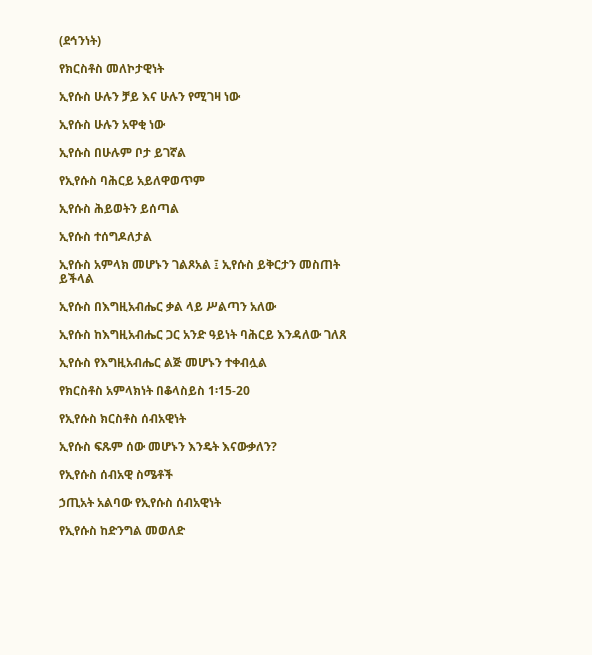(ደኅንነት)

የክርስቶስ መለኮታዊነት

ኢየሱስ ሁሉን ቻይ እና ሁሉን የሚገዛ ነው

ኢየሱስ ሁሉን አዋቂ ነው

ኢየሱስ በሁሉም ቦታ ይገኛል

የኢየሱስ ባሕርይ አይለዋወጥም

ኢየሱስ ሕይወትን ይሰጣል

ኢየሱስ ተሰግዶለታል

ኢየሱስ አምላክ መሆኑን ገልጾአል ፤ ኢየሱስ ይቅርታን መስጠት ይችላል

ኢየሱስ በእግዚአብሔር ቃል ላይ ሥልጣን አለው

ኢየሱስ ከእግዚአብሔር ጋር አንድ ዓይነት ባሕርይ እንዳለው ገለጸ

ኢየሱስ የእግዚአብሔር ልጅ መሆኑን ተቀብሏል

የክርስቶስ አምላክነት በቆላስይስ 1፡15-20

የኢየሱስ ክርስቶስ ሰብአዊነት

ኢየሱስ ፍጹም ሰው መሆኑን እንዴት እናውቃለን?

የኢየሱስ ሰብአዊ ስሜቶች

ኃጢአት አልባው የኢየሱስ ሰብአዊነት

የኢየሱስ ከድንግል መወለድ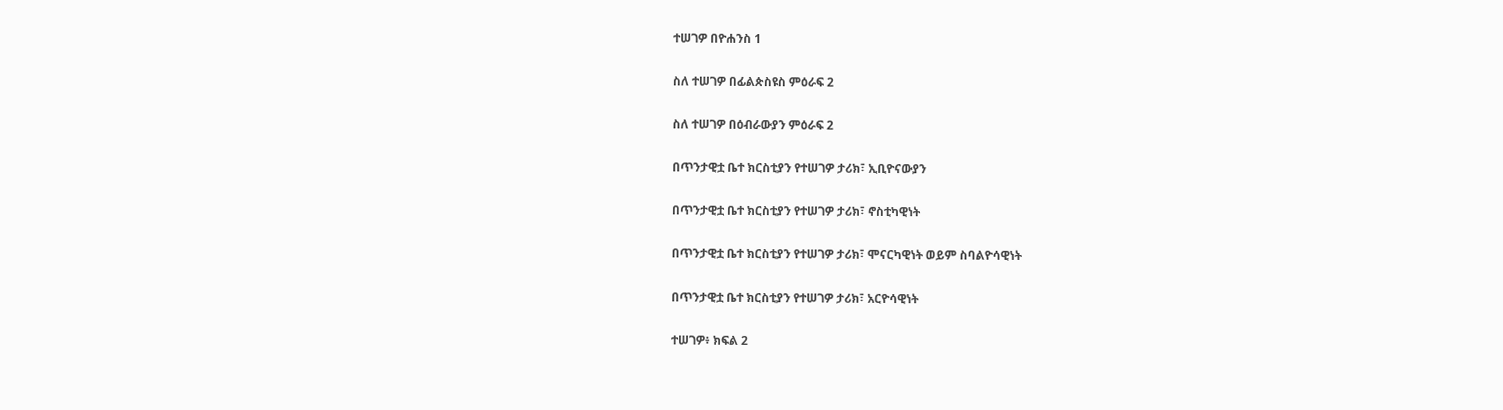ተሠገዎ በዮሐንስ 1

ስለ ተሠገዎ በፊልጵስዩስ ምዕራፍ 2

ስለ ተሠገዎ በዕብራውያን ምዕራፍ 2

በጥንታዊቷ ቤተ ክርስቲያን የተሠገዎ ታሪክ፣ ኢቢዮናውያን

በጥንታዊቷ ቤተ ክርስቲያን የተሠገዎ ታሪክ፣ ኖስቲካዊነት

በጥንታዊቷ ቤተ ክርስቲያን የተሠገዎ ታሪክ፣ ሞናርካዊነት ወይም ስባልዮሳዊነት

በጥንታዊቷ ቤተ ክርስቲያን የተሠገዎ ታሪክ፣ አርዮሳዊነት

ተሠገዎ፥ ክፍል 2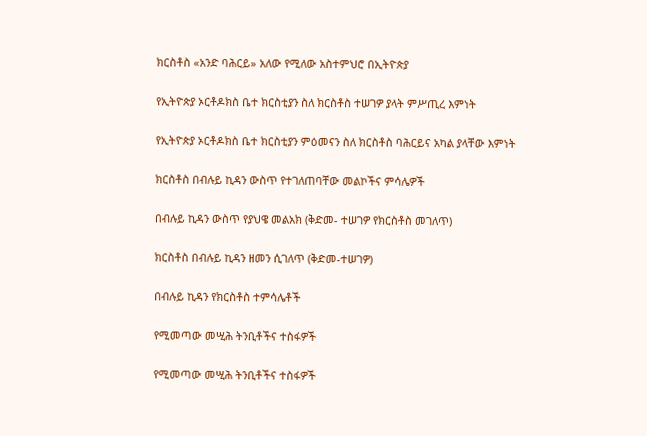ክርስቶስ «አንድ ባሕርይ» አለው የሚለው አስተምህሮ በኢትዮጵያ

የኢትዮጵያ ኦርቶዶክስ ቤተ ክርስቲያን ስለ ክርስቶስ ተሠገዎ ያላት ምሥጢረ እምነት

የኢትዮጵያ ኦርቶዶክስ ቤተ ክርስቲያን ምዕመናን ስለ ክርስቶስ ባሕርይና አካል ያላቸው እምነት

ክርስቶስ በብሉይ ኪዳን ውስጥ የተገለጠባቸው መልኮችና ምሳሌዎች

በብሉይ ኪዳን ውስጥ የያህዌ መልአክ (ቅድመ- ተሠገዎ የክርስቶስ መገለጥ)

ክርስቶስ በብሉይ ኪዳን ዘመን ሲገለጥ (ቅድመ-ተሠገዎ)

በብሉይ ኪዳን የክርስቶስ ተምሳሌቶች

የሚመጣው መሢሕ ትንቢቶችና ተስፋዎች

የሚመጣው መሢሕ ትንቢቶችና ተስፋዎች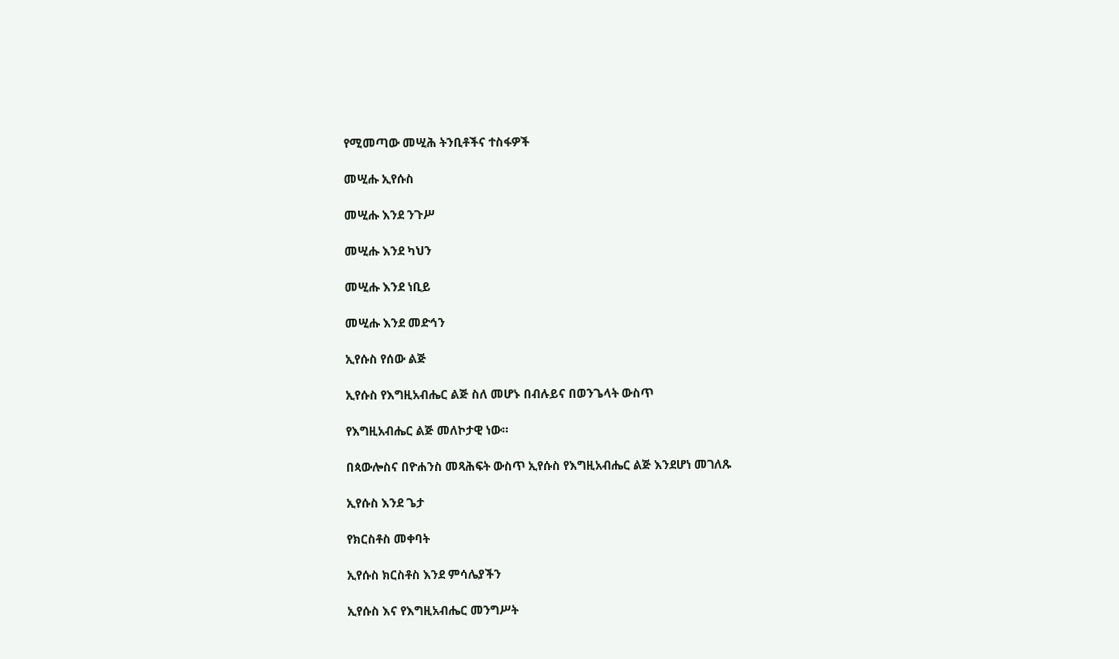የሚመጣው መሢሕ ትንቢቶችና ተስፋዎች

መሢሑ ኢየሱስ

መሢሑ እንደ ንጉሥ

መሢሑ እንደ ካህን

መሢሑ እንደ ነቢይ

መሢሑ እንደ መድኅን

ኢየሱስ የሰው ልጅ

ኢየሱስ የእግዚአብሔር ልጅ ስለ መሆኑ በብሉይና በወንጌላት ውስጥ

የእግዚአብሔር ልጅ መለኮታዊ ነው።

በጳውሎስና በዮሐንስ መጻሕፍት ውስጥ ኢየሱስ የእግዚአብሔር ልጅ እንደሆነ መገለጹ

ኢየሱስ እንደ ጌታ

የክርስቶስ መቀባት

ኢየሱስ ክርስቶስ እንደ ምሳሌያችን

ኢየሱስ እና የእግዚአብሔር መንግሥት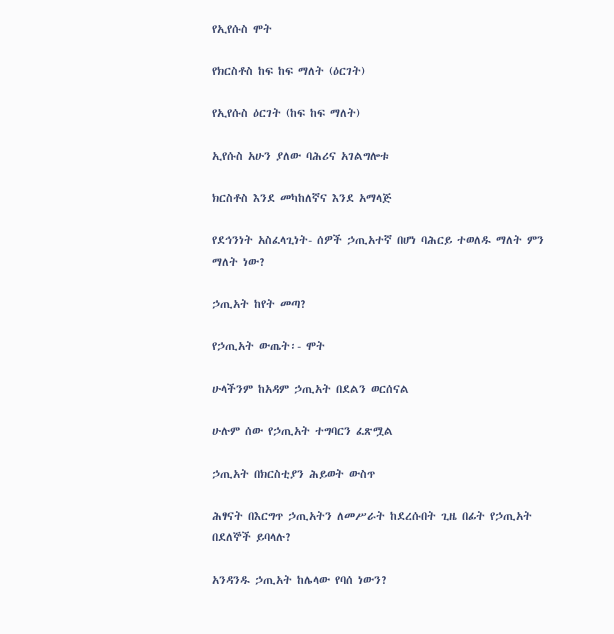የኢየሱስ ሞት

የክርስቶስ ከፍ ከፍ ማለት (ዕርገት)

የኢየሱስ ዕርገት (ከፍ ከፍ ማለት)

ኢየሱስ አሁን ያለው ባሕሪና አገልግሎቱ

ክርስቶስ እንደ መካከለኛና እንደ አማላጅ

የደኅንነት አስፈላጊነት- ሰዎች ኃጢአተኛ በሆነ ባሕርይ ተወለዱ ማለት ምን ማለት ነው?

ኃጢአት ከየት መጣ?

የኃጢአት ውጤት፡- ሞት

ሁላችንም ከአዳም ኃጢአት በደልን ወርሰናል

ሁሉም ሰው የኃጢአት ተግባርን ፈጽሟል

ኃጢአት በክርስቲያን ሕይወት ውስጥ

ሕፃናት በእርግጥ ኃጢአትን ለመሥራት ከደረሱበት ጊዜ በፊት የኃጢአት በደለኞች ይባላሉ?

አንዳንዱ ኃጢአት ከሌላው የባሰ ነውን?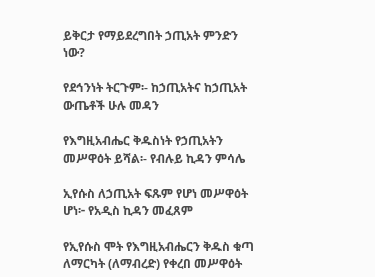ይቅርታ የማይደረግበት ኃጢአት ምንድን ነው?

የደኅንነት ትርጉም፡- ከኃጢአትና ከኃጢአት ውጤቶች ሁሉ መዳን

የእግዚአብሔር ቅዱስነት የኃጢአትን መሥዋዕት ይሻል፡- የብሉይ ኪዳን ምሳሌ

ኢየሱስ ለኃጢአት ፍጹም የሆነ መሥዋዕት ሆነ፦ የአዲስ ኪዳን መፈጸም

የኢየሱስ ሞት የእግዚአብሔርን ቅዱስ ቁጣ ለማርካት (ለማብረድ) የቀረበ መሥዋዕት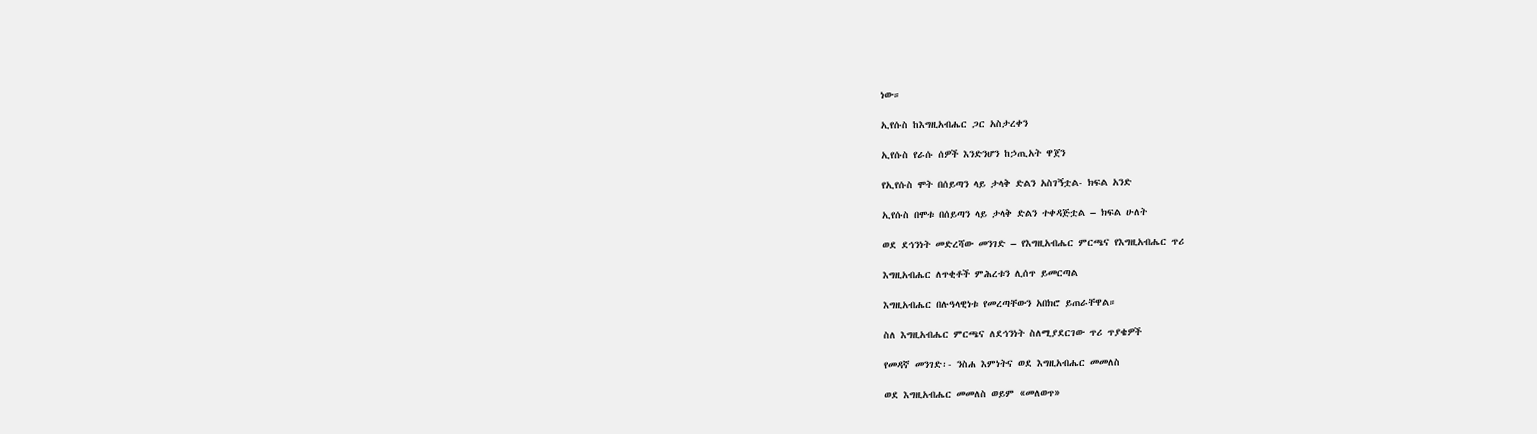ነው።

ኢየሱስ ከእግዚአብሔር ጋር አስታረቀን

ኢየሱስ የራሱ ሰዎች እንድንሆን ከኃጢአት ዋጀን

የኢየሱስ ሞት በሰይጣን ላይ ታላቅ ድልን አስገኝቷል- ክፍል አንድ

ኢየሱስ በሞቱ በሰይጣን ላይ ታላቅ ድልን ተቀዳጅቷል – ክፍል ሁለት

ወደ ደኅንነት መድረሻው መንገድ – የእግዚአብሔር ምርጫና የእግዚአብሔር ጥሪ

እግዚአብሔር ለጥቂቶች ምሕረቱን ሊሰጥ ይመርጣል

እግዚአብሔር በሉዓላዊነቱ የመረጣቸውን አበክሮ ይጠራቸዋል።

ስለ እግዚአብሔር ምርጫና ለደኅንነት ስለሚያደርገው ጥሪ ጥያቄዎች

የመዳኛ መንገድ፡- ንስሐ እምነትና ወደ እግዚአብሔር መመለስ

ወደ እግዚአብሔር መመለስ ወይም «መለወጥ»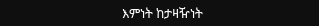እምነት ከታዛዥነት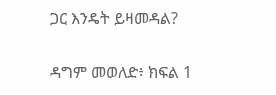ጋር እንዴት ይዛመዳል?

ዳግም መወለድ፥ ክፍል 1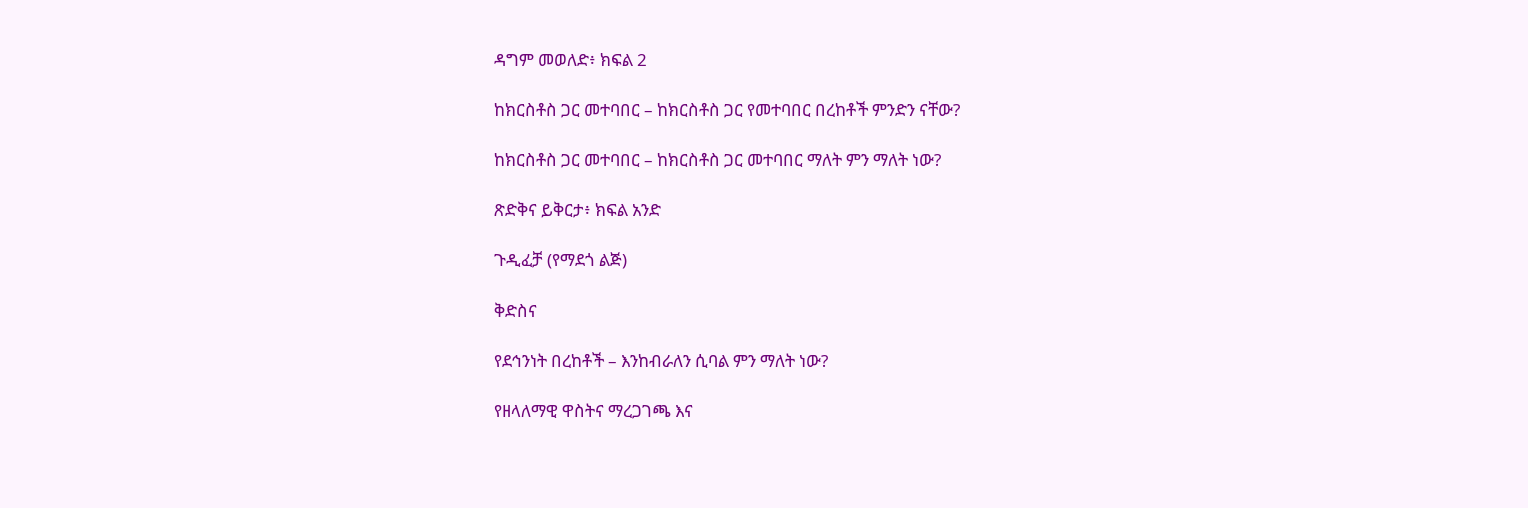ዳግም መወለድ፥ ክፍል 2

ከክርስቶስ ጋር መተባበር – ከክርስቶስ ጋር የመተባበር በረከቶች ምንድን ናቸው?

ከክርስቶስ ጋር መተባበር – ከክርስቶስ ጋር መተባበር ማለት ምን ማለት ነው?

ጽድቅና ይቅርታ፥ ክፍል አንድ

ጉዲፈቻ (የማደጎ ልጅ)

ቅድስና

የደኅንነት በረከቶች – እንከብራለን ሲባል ምን ማለት ነው?

የዘላለማዊ ዋስትና ማረጋገጫ እና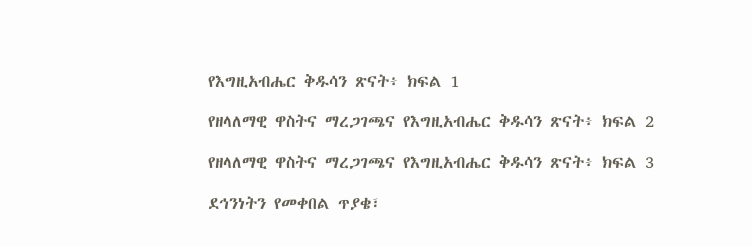የእግዚአብሔር ቅዱሳን ጽናት፥ ክፍል 1

የዘላለማዊ ዋስትና ማረጋገጫና የእግዚአብሔር ቅዱሳን ጽናት፥ ክፍል 2

የዘላለማዊ ዋስትና ማረጋገጫና የእግዚአብሔር ቅዱሳን ጽናት፥ ክፍል 3

ደኅንነትን የመቀበል ጥያቄ፣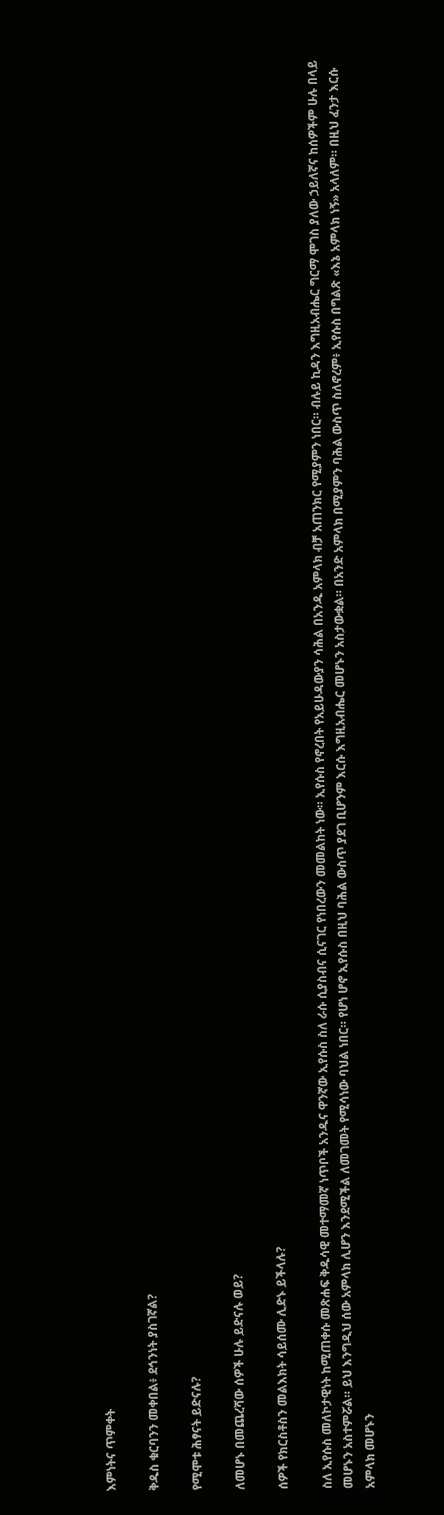እምነትና ጥምቀት

ቅዱስ ቁርባንን መቀበል፥ ደኅንነት ያስገኛል?

የሚሞቱ ሕፃናት ይድናሉ?

ለመሆኑ በመጨረሻው ሰዎች ሁሉ ይድናሉ ወይ?

ሰዎች የክርስቶስን መልእክት ሳይሰሙ ሊድኑ ይችላሉ?

ስለ ኢየሱስ መለኮታዊነት ከሚጠቀሱ መጽሐፍ ቅዱሳዊ መተማመኛ ነጥቦች አንዱና ዋንኛው ኢየሱስ ስለ ራሱ ሲያስብና ሲናገር የነበረውን መመልከት ነው። ኢየሱስ የኖረበት የአይሁዳውያን ሳሕል በአንዱ አምላክ ብቻ አጠንክር የሚያምን ነበር። ብሉይ ኪዳን እግዚአብሔር ግርማ ሞገስ ያለው ኃይለኛና ከሰዎችም ሁሉ በላይ መሆኑን አስተምሯል። ይህ እንግዲህ ሰው አምላክ ሊሆን እንደሚችል ለመገመት የሚሳነው ባህል ነበር። የሆነ ሆኖ ኢየሱስ በዚህ ባሕል ውስጥ ያደገ ቢሆንም እርሱ እግዚአብሔር መሆኑን አስታውቋል። በአንድ አምላክ በሚያምን ባሕል ውስጥ ስለኖረም፥ ኢየሱስ በግልጽ «እኔ አምላክ ነኝ» አላለም። በዚህ ፈንታ እርሱ አምላክ መሆኑን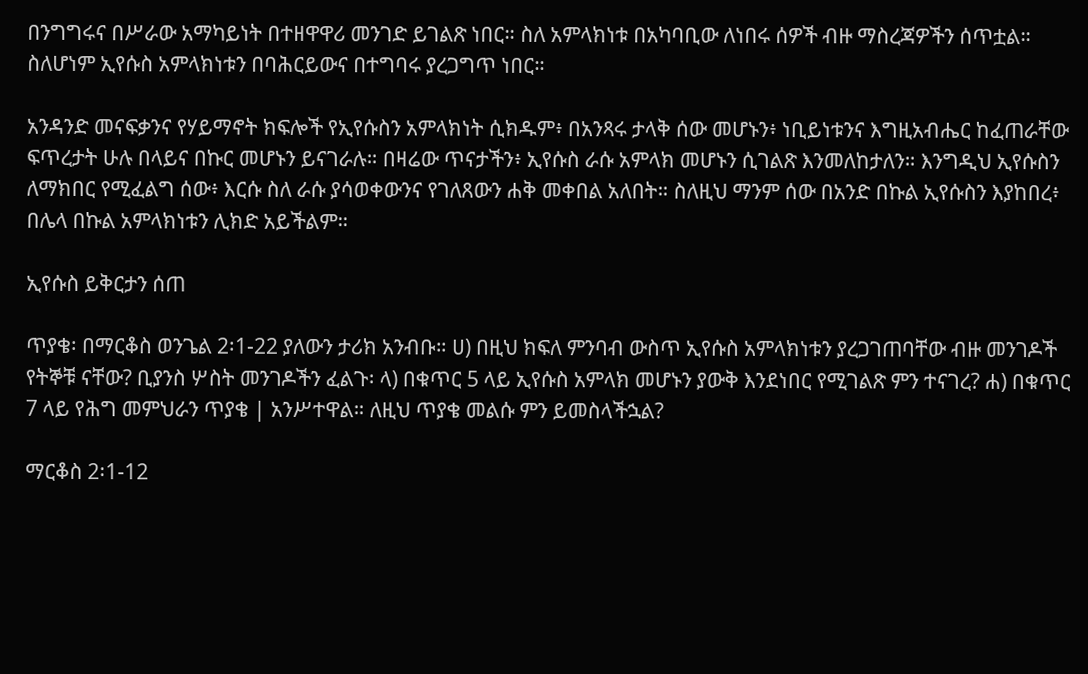በንግግሩና በሥራው አማካይነት በተዘዋዋሪ መንገድ ይገልጽ ነበር። ስለ አምላክነቱ በአካባቢው ለነበሩ ሰዎች ብዙ ማስረጃዎችን ሰጥቷል። ስለሆነም ኢየሱስ አምላክነቱን በባሕርይውና በተግባሩ ያረጋግጥ ነበር።

አንዳንድ መናፍቃንና የሃይማኖት ክፍሎች የኢየሱስን አምላክነት ሲክዱም፥ በአንጻሩ ታላቅ ሰው መሆኑን፥ ነቢይነቱንና እግዚአብሔር ከፈጠራቸው ፍጥረታት ሁሉ በላይና በኩር መሆኑን ይናገራሉ። በዛሬው ጥናታችን፥ ኢየሱስ ራሱ አምላክ መሆኑን ሲገልጽ እንመለከታለን። እንግዲህ ኢየሱስን ለማክበር የሚፈልግ ሰው፥ እርሱ ስለ ራሱ ያሳወቀውንና የገለጸውን ሐቅ መቀበል አለበት። ስለዚህ ማንም ሰው በአንድ በኩል ኢየሱስን እያከበረ፥ በሌላ በኩል አምላክነቱን ሊክድ አይችልም።

ኢየሱስ ይቅርታን ሰጠ

ጥያቄ፡ በማርቆስ ወንጌል 2፡1-22 ያለውን ታሪክ አንብቡ። ሀ) በዚህ ክፍለ ምንባብ ውስጥ ኢየሱስ አምላክነቱን ያረጋገጠባቸው ብዙ መንገዶች የትኞቹ ናቸው? ቢያንስ ሦስት መንገዶችን ፈልጉ፡ ላ) በቁጥር 5 ላይ ኢየሱስ አምላክ መሆኑን ያውቅ እንደነበር የሚገልጽ ምን ተናገረ? ሐ) በቁጥር 7 ላይ የሕግ መምህራን ጥያቄ | አንሥተዋል። ለዚህ ጥያቄ መልሱ ምን ይመስላችኋል?

ማርቆስ 2፡1-12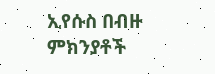ኢየሱስ በብዙ ምክንያቶች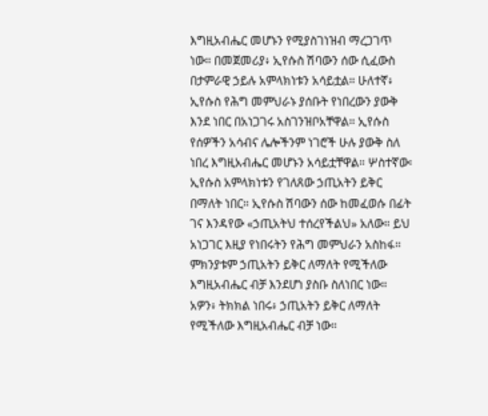እግዚአብሔር መሆኑን የሚያስገነዝብ ማረጋገጥ ነው። በመጀመሪያ፥ ኢየሱስ ሽባውን ሰው ሲፈውስ በታምራዊ ኃይሉ አምላክነቱን አሳይቷል። ሁለተኛ፥ ኢየሱስ የሕግ መምህራኑ ያሰቡት የነበረውን ያውቅ እንደ ነበር በአነጋገሩ አስገንዝቦአቸዋል። ኢየሱስ የሰዎችን አሳብና ሌሎችንም ነገሮች ሁሉ ያውቅ ስለ ነበረ እግዚአብሔር መሆኑን አሳይቷቸዋል። ሦስተኛው፡ ኢየሱስ አምላክነቱን የገለጸው ኃጢአትን ይቅር በማለት ነበር። ኢየሱስ ሽባውን ሰው ከመፈወሱ በፊት ገና እንዳየው «ኃጢአትህ ተሰረየችልህ» አለው። ይህ አነጋገር እዚያ የነበሩትን የሕግ መምህራን አስከፋ። ምክንያቱም ኃጢአትን ይቅር ለማለት የሚችለው እግዚአብሔር ብቻ እንደሆነ ያስቡ ስለነበር ነው። አዎን፥ ትክክል ነበሩ፥ ኃጢአትን ይቅር ለማለት የሚችለው እግዚአብሔር ብቻ ነው።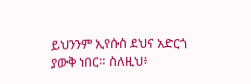ይህንንም ኢየሱስ ደህና አድርጎ ያውቅ ነበር። ስለዚህ፥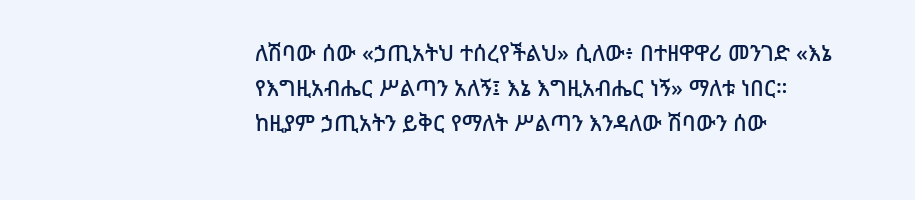ለሽባው ሰው «ኃጢአትህ ተሰረየችልህ» ሲለው፥ በተዘዋዋሪ መንገድ «እኔ የእግዚአብሔር ሥልጣን አለኝ፤ እኔ እግዚአብሔር ነኝ» ማለቱ ነበር። ከዚያም ኃጢአትን ይቅር የማለት ሥልጣን እንዳለው ሽባውን ሰው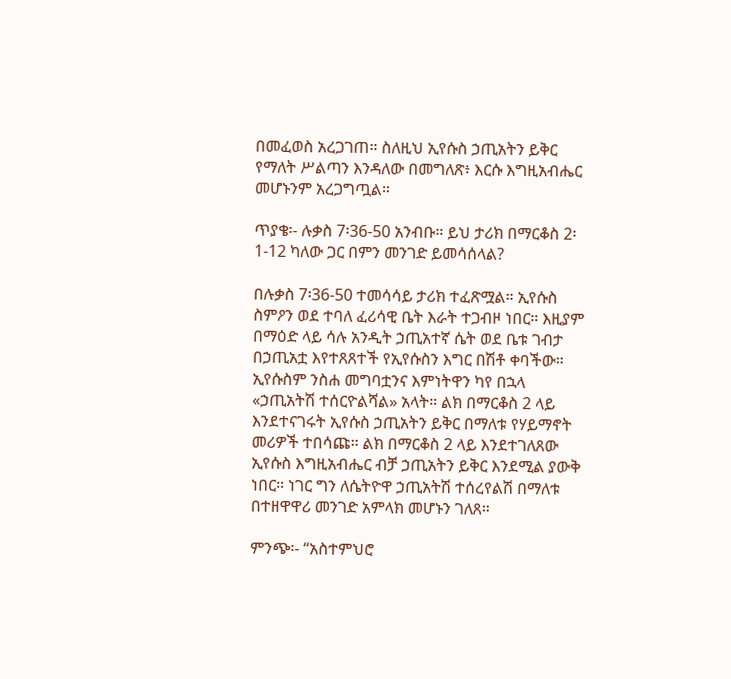በመፈወስ አረጋገጠ። ስለዚህ ኢየሱስ ኃጢአትን ይቅር የማለት ሥልጣን እንዳለው በመግለጽ፥ እርሱ እግዚአብሔር መሆኑንም አረጋግጧል።

ጥያቄ፡- ሉቃስ 7፡36-50 አንብቡ። ይህ ታሪክ በማርቆስ 2፡1-12 ካለው ጋር በምን መንገድ ይመሳሰላል?

በሉቃስ 7፡36-50 ተመሳሳይ ታሪክ ተፈጽሟል። ኢየሱስ ስምዖን ወደ ተባለ ፈሪሳዊ ቤት እራት ተጋብዞ ነበር። እዚያም በማዕድ ላይ ሳሉ አንዲት ኃጢአተኛ ሴት ወደ ቤቱ ገብታ በኃጢአቷ እየተጸጸተች የኢየሱስን እግር በሽቶ ቀባችው። ኢየሱስም ንስሐ መግባቷንና እምነትዋን ካየ በኋላ «ኃጢአትሽ ተሰርዮልሻል» አላት። ልክ በማርቆስ 2 ላይ እንደተናገሩት ኢየሱስ ኃጢአትን ይቅር በማለቱ የሃይማኖት መሪዎች ተበሳጩ። ልክ በማርቆስ 2 ላይ እንደተገለጸው ኢየሱስ እግዚአብሔር ብቻ ኃጢአትን ይቅር እንደሚል ያውቅ ነበር። ነገር ግን ለሴትዮዋ ኃጢአትሽ ተሰረየልሽ በማለቱ በተዘዋዋሪ መንገድ አምላክ መሆኑን ገለጸ።

ምንጭ፡- “አስተምህሮ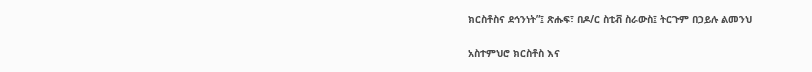ክርስቶስና ደኅንነት”፤ ጽሑፍ፣ በዶ/ር ስቲቭ ስራውስ፤ ትርጉም በኃይሉ ልመንህ

አስተምህሮ ክርስቶስ እና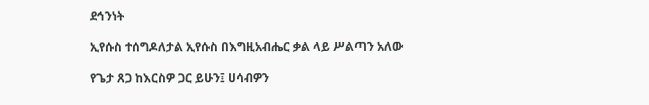ደኅንነት

ኢየሱስ ተሰግዶለታል ኢየሱስ በእግዚአብሔር ቃል ላይ ሥልጣን አለው

የጌታ ጸጋ ከእርስዎ ጋር ይሁን፤ ሀሳብዎን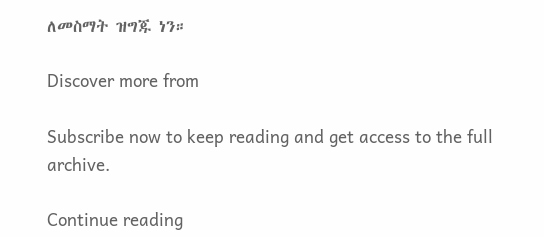ለመስማት ዝግጁ ነን።

Discover more from

Subscribe now to keep reading and get access to the full archive.

Continue reading